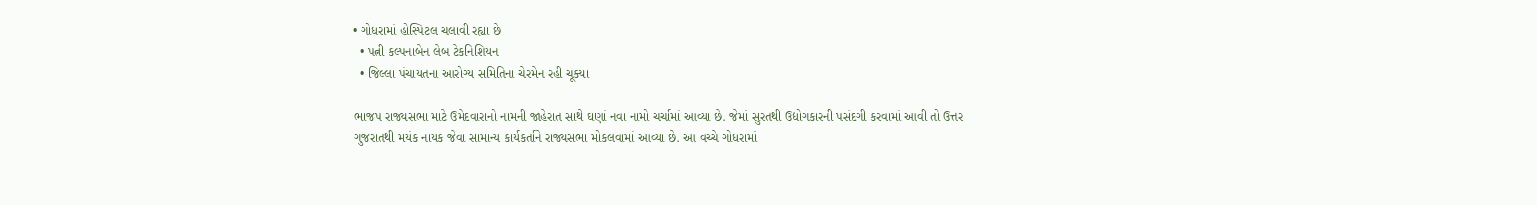• ગોધરામાં હોસ્પિટલ ચલાવી રહ્યા છે
  • પત્ની કલ્પનાબેન લેબ ટેકનિશિયન
  • જિલ્લા પંચાયતના આરોગ્ય સમિતિના ચેરમેન રહી ચૂક્યા

ભાજપ રાજ્યસભા માટે ઉમેદવારાનો નામની જાહેરાત સાથે ઘણાં નવા નામો ચર્ચામાં આવ્યા છે. જેમાં સુરતથી ઉદ્યોગકારની પસંદગી કરવામાં આવી તો ઉત્તર ગુજરાતથી મયંક નાયક જેવા સામાન્ય કાર્યકર્તાને રાજ્યસભા મોકલવામાં આવ્યા છે. આ વચ્ચે ગોધરામાં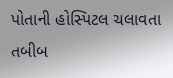પોતાની હોસ્પિટલ ચલાવતા તબીબ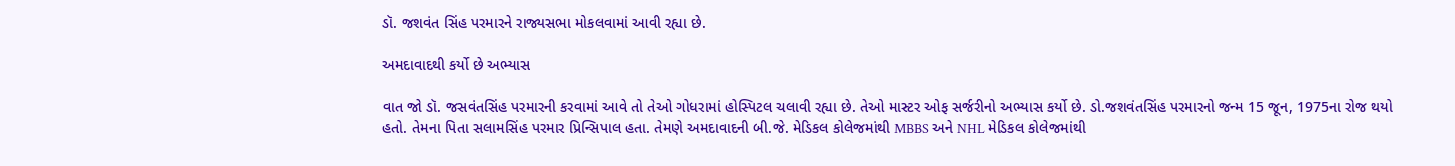ડૉ. જશવંત સિંહ પરમારને રાજ્યસભા મોકલવામાં આવી રહ્યા છે.

અમદાવાદથી કર્યો છે અભ્યાસ

વાત જો ડૉ. જસવંતસિંહ પરમારની કરવામાં આવે તો તેઓ ગોધરામાં હોસ્પિટલ ચલાવી રહ્યા છે. તેઓ માસ્ટર ઓફ સર્જરીનો અભ્યાસ કર્યો છે. ડો.જશવંતસિંહ પરમારનો જન્મ 15 જૂન, 1975ના રોજ થયો હતો. તેમના પિતા સલામસિંહ પરમાર પ્રિન્સિપાલ હતા. તેમણે અમદાવાદની બી.જે. મેડિકલ કોલેજમાંથી MBBS અને NHL મેડિકલ કોલેજમાંથી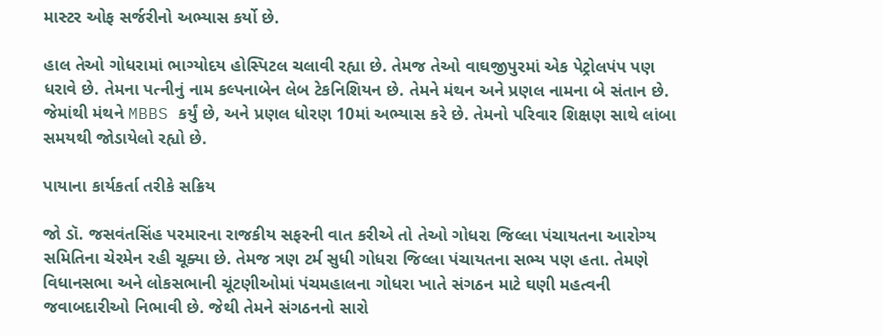માસ્ટર ઓફ સર્જરીનો અભ્યાસ કર્યો છે.

હાલ તેઓ ગોધરામાં ભાગ્યોદય હોસ્પિટલ ચલાવી રહ્યા છે. તેમજ તેઓ વાઘજીપુરમાં એક પેટ્રોલપંપ પણ ધરાવે છે. તેમના પત્નીનું નામ કલ્પનાબેન લેબ ટેકનિશિયન છે. તેમને મંથન અને પ્રણલ નામના બે સંતાન છે. જેમાંથી મંથને MBBS કર્યું છે, અને પ્રણલ ધોરણ 10માં અભ્યાસ કરે છે. તેમનો પરિવાર શિક્ષણ સાથે લાંબા સમયથી જોડાયેલો રહ્યો છે.

પાયાના કાર્યકર્તા તરીકે સક્રિય

જો ડૉ. જસવંતસિંહ પરમારના રાજકીય સફરની વાત કરીએ તો તેઓ ગોધરા જિલ્લા પંચાયતના આરોગ્ય સમિતિના ચેરમેન રહી ચૂક્યા છે. તેમજ ત્રણ ટર્મ સુધી ગોધરા જિલ્લા પંચાયતના સભ્ય પણ હતા. તેમણે વિધાનસભા અને લોકસભાની ચૂંટણીઓમાં પંચમહાલના ગોધરા ખાતે સંગઠન માટે ઘણી મહત્વની જવાબદારીઓ નિભાવી છે. જેથી તેમને સંગઠનનો સારો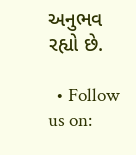અનુભવ રહ્યો છે.

  • Follow us on: